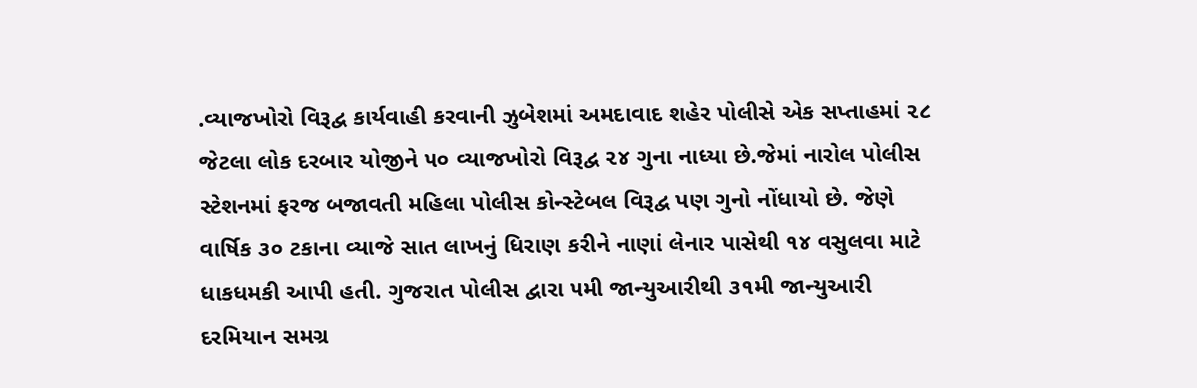.વ્યાજખોરો વિરૂદ્વ કાર્યવાહી કરવાની ઝુબેશમાં અમદાવાદ શહેર પોલીસે એક સપ્તાહમાં ૨૮ જેટલા લોક દરબાર યોજીને ૫૦ વ્યાજખોરો વિરૂદ્વ ૨૪ ગુના નાધ્યા છે.જેમાં નારોલ પોલીસ સ્ટેશનમાં ફરજ બજાવતી મહિલા પોલીસ કોન્સ્ટેબલ વિરૂદ્વ પણ ગુનો નોંધાયો છે. જેણે વાર્ષિક ૩૦ ટકાના વ્યાજે સાત લાખનું ધિરાણ કરીને નાણાં લેનાર પાસેથી ૧૪ વસુલવા માટે ધાકધમકી આપી હતી. ગુજરાત પોલીસ દ્વારા ૫મી જાન્યુઆરીથી ૩૧મી જાન્યુઆરી દરમિયાન સમગ્ર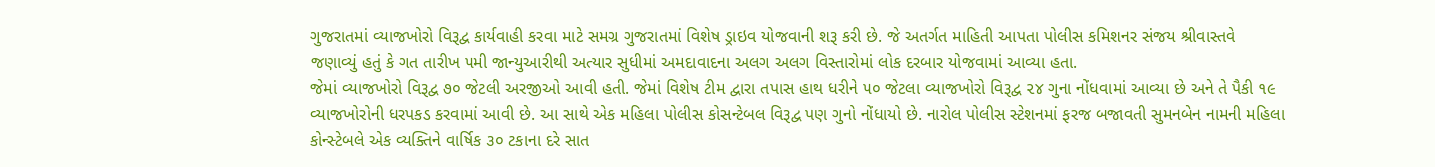ગુજરાતમાં વ્યાજખોરો વિરૂદ્વ કાર્યવાહી કરવા માટે સમગ્ર ગુજરાતમાં વિશેષ ડ્રાઇવ યોજવાની શરૂ કરી છે. જે અતર્ગત માહિતી આપતા પોલીસ કમિશનર સંજય શ્રીવાસ્તવે જણાવ્યું હતું કે ગત તારીખ ૫મી જાન્યુઆરીથી અત્યાર સુધીમાં અમદાવાદના અલગ અલગ વિસ્તારોમાં લોક દરબાર યોજવામાં આવ્યા હતા.
જેમાં વ્યાજખોરો વિરૂદ્વ ૭૦ જેટલી અરજીઓ આવી હતી. જેમાં વિશેષ ટીમ દ્વારા તપાસ હાથ ધરીને ૫૦ જેટલા વ્યાજખોરો વિરૂદ્વ ૨૪ ગુના નોંધવામાં આવ્યા છે અને તે પૈકી ૧૯ વ્યાજખોરોની ધરપકડ કરવામાં આવી છે. આ સાથે એક મહિલા પોલીસ કોસન્ટેબલ વિરૂદ્વ પણ ગુનો નોંધાયો છે. નારોલ પોલીસ સ્ટેશનમાં ફરજ બજાવતી સુમનબેન નામની મહિલા કોન્સ્ટેબલે એક વ્યક્તિને વાર્ષિક ૩૦ ટકાના દરે સાત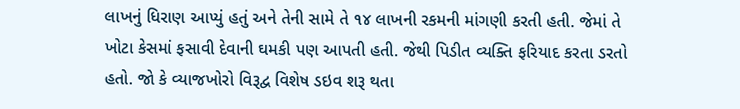લાખનું ધિરાણ આપ્યું હતું અને તેની સામે તે ૧૪ લાખની રકમની માંગણી કરતી હતી. જેમાં તે ખોટા કેસમાં ફસાવી દેવાની ઘમકી પણ આપતી હતી. જેથી પિડીત વ્યક્તિ ફરિયાદ કરતા ડરતો હતો. જો કે વ્યાજખોરો વિરૂદ્વ વિશેષ ડઇવ શરૂ થતા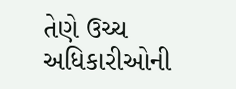તેણે ઉચ્ચ અધિકારીઓની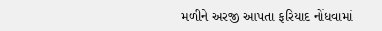મળીને અરજી આપતા ફરિયાદ નોંધવામાં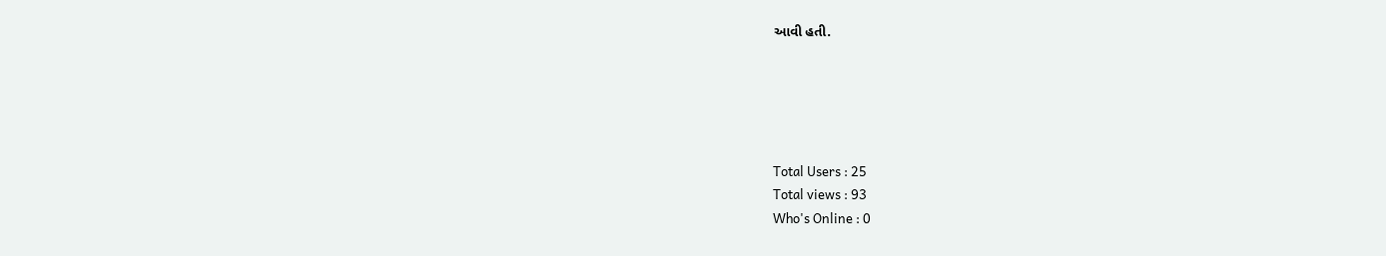આવી હતી.





Total Users : 25
Total views : 93
Who's Online : 0